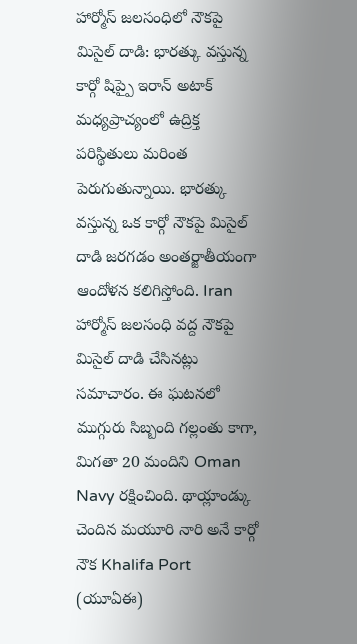హార్మోస్ జలసంధిలో నౌకపై మిసైల్ దాడి: భారత్కు వస్తున్న కార్గో షిప్పై ఇరాన్ అటాక్
మధ్యప్రాచ్యంలో ఉద్రిక్త పరిస్థితులు మరింత పెరుగుతున్నాయి. భారత్కు వస్తున్న ఒక కార్గో నౌకపై మిసైల్ దాడి జరగడం అంతర్జాతీయంగా ఆందోళన కలిగిస్తోంది. Iran హార్మోస్ జలసంధి వద్ద నౌకపై మిసైల్ దాడి చేసినట్లు సమాచారం. ఈ ఘటనలో ముగ్గురు సిబ్బంది గల్లంతు కాగా, మిగతా 20 మందిని Oman Navy రక్షించింది. థాయ్లాండ్కు చెందిన మయూరి నారి అనే కార్గో నౌక Khalifa Port (యూఏఈ)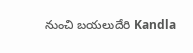నుంచి బయలుదేరి Kandla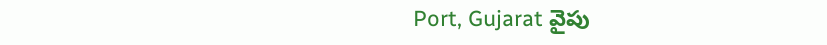Port, Gujarat వైపు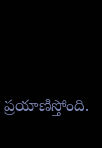ప్రయాణిస్తోంది.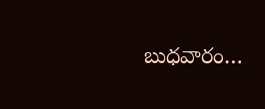బుధవారం…